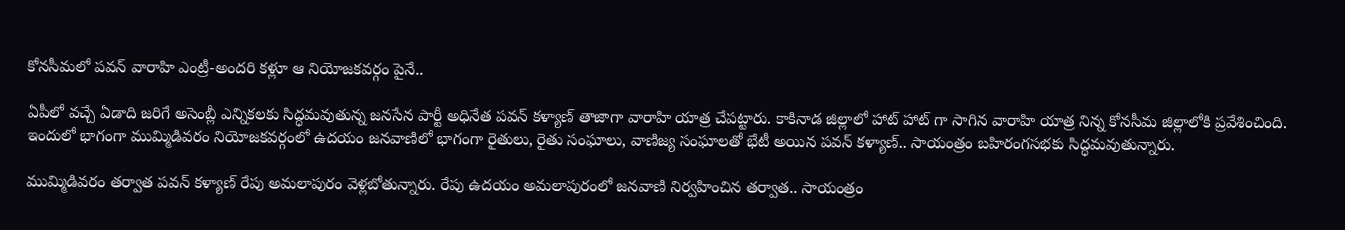కోనసీమలో పవన్ వారాహి ఎంట్రీ-అందరి కళ్లూ ఆ నియోజకవర్గం పైనే..

ఏపీలో వచ్చే ఏడాది జరిగే అసెంబ్లీ ఎన్నికలకు సిద్ధమవుతున్న జనసేన పార్టీ అధినేత పవన్ కళ్యాణ్ తాజాగా వారాహి యాత్ర చేపట్టారు. కాకినాడ జిల్లాలో హాట్ హాట్ గా సాగిన వారాహి యాత్ర నిన్న కోనసీమ జిల్లాలోకి ప్రవేశించింది. ఇందులో భాగంగా ముమ్మిడివరం నియోజకవర్గంలో ఉదయం జనవాణిలో భాగంగా రైతులు, రైతు సంఘాలు, వాణిజ్య సంఘాలతో భేటీ అయిన పవన్ కళ్యాణ్.. సాయంత్రం బహిరంగసభకు సిద్ధమవుతున్నారు.

ముమ్మిడివరం తర్వాత పవన్ కళ్యాణ్ రేపు అమలాపురం వెళ్లబోతున్నారు. రేపు ఉదయం అమలాపురంలో జనవాణి నిర్వహించిన తర్వాత.. సాయంత్రం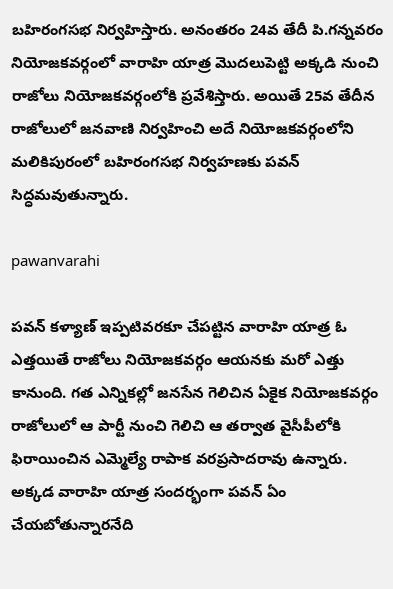బహిరంగసభ నిర్వహిస్తారు. అనంతరం 24వ తేదీ పి.గన్నవరం నియోజకవర్గంలో వారాహి యాత్ర మొదలుపెట్టి అక్కడి నుంచి రాజోలు నియోజకవర్గంలోకి ప్రవేశిస్తారు. అయితే 25వ తేదీన రాజోలులో జనవాణి నిర్వహించి అదే నియోజకవర్గంలోని మలికిపురంలో బహిరంగసభ నిర్వహణకు పవన్ సిద్ధమవుతున్నారు.

pawanvarahi

పవన్ కళ్యాణ్ ఇప్పటివరకూ చేపట్టిన వారాహి యాత్ర ఓ ఎత్తయితే రాజోలు నియోజకవర్గం ఆయనకు మరో ఎత్తు కానుంది. గత ఎన్నికల్లో జనసేన గెలిచిన ఏకైక నియోజకవర్గం రాజోలులో ఆ పార్టీ నుంచి గెలిచి ఆ తర్వాత వైసీపీలోకి ఫిరాయించిన ఎమ్మెల్యే రాపాక వరప్రసాదరావు ఉన్నారు. అక్కడ వారాహి యాత్ర సందర్భంగా పవన్ ఏం చేయబోతున్నారనేది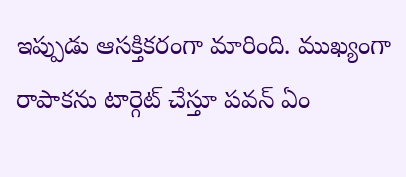ఇప్పుడు ఆసక్తికరంగా మారింది. ముఖ్యంగా రాపాకను టార్గెట్ చేస్తూ పవన్ ఏం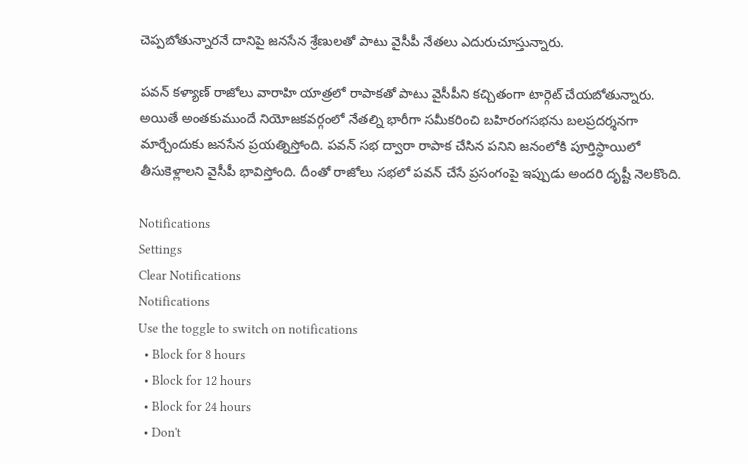చెప్పబోతున్నారనే దానిపై జనసేన శ్రేణులతో పాటు వైసీపీ నేతలు ఎదురుచూస్తున్నారు.

పవన్ కళ్యాణ్ రాజోలు వారాహి యాత్రలో రాపాకతో పాటు వైసీపీని కచ్చితంగా టార్గెట్ చేయబోతున్నారు. అయితే అంతకుముందే నియోజకవర్గంలో నేతల్ని భారీగా సమీకరించి బహిరంగసభను బలప్రదర్శనగా మార్చేందుకు జనసేన ప్రయత్నిస్తోంది. పవన్ సభ ద్వారా రాపాక చేసిన పనిని జనంలోకి పూర్తిస్ధాయిలో తీసుకెళ్లాలని వైసీపీ భావిస్తోంది. దీంతో రాజోలు సభలో పవన్ చేసే ప్రసంగంపై ఇప్పుడు అందరి దృష్టీ నెలకొంది.

Notifications
Settings
Clear Notifications
Notifications
Use the toggle to switch on notifications
  • Block for 8 hours
  • Block for 12 hours
  • Block for 24 hours
  • Don't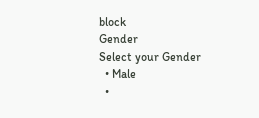block
Gender
Select your Gender
  • Male
  •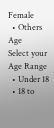Female
  • Others
Age
Select your Age Range
  • Under 18
  • 18 to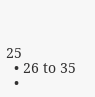25
  • 26 to 35
  •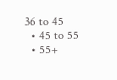36 to 45
  • 45 to 55
  • 55+